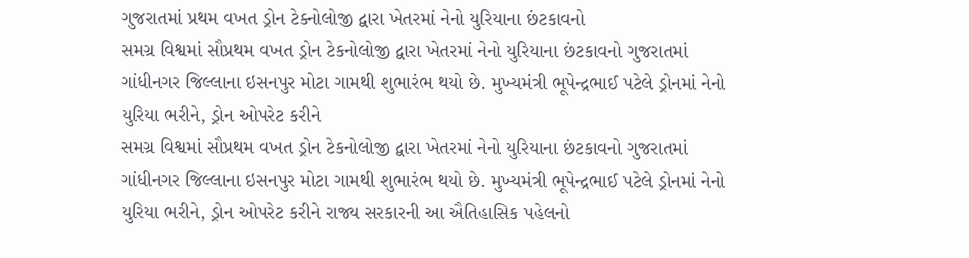ગુજરાતમાં પ્રથમ વખત ડ્રોન ટેક્નોલોજી દ્વારા ખેતરમાં નેનો યુરિયાના છંટકાવનો
સમગ્ર વિશ્વમાં સૌપ્રથમ વખત ડ્રોન ટેકનોલોજી દ્વારા ખેતરમાં નેનો યુરિયાના છંટકાવનો ગુજરાતમાં ગાંધીનગર જિલ્લાના ઇસનપુર મોટા ગામથી શુભારંભ થયો છે. મુખ્યમંત્રી ભૂપેન્દ્રભાઈ પટેલે ડ્રોનમાં નેનો યુરિયા ભરીને, ડ્રોન ઓપરેટ કરીને
સમગ્ર વિશ્વમાં સૌપ્રથમ વખત ડ્રોન ટેકનોલોજી દ્વારા ખેતરમાં નેનો યુરિયાના છંટકાવનો ગુજરાતમાં ગાંધીનગર જિલ્લાના ઇસનપુર મોટા ગામથી શુભારંભ થયો છે. મુખ્યમંત્રી ભૂપેન્દ્રભાઈ પટેલે ડ્રોનમાં નેનો યુરિયા ભરીને, ડ્રોન ઓપરેટ કરીને રાજ્ય સરકારની આ ઐતિહાસિક પહેલનો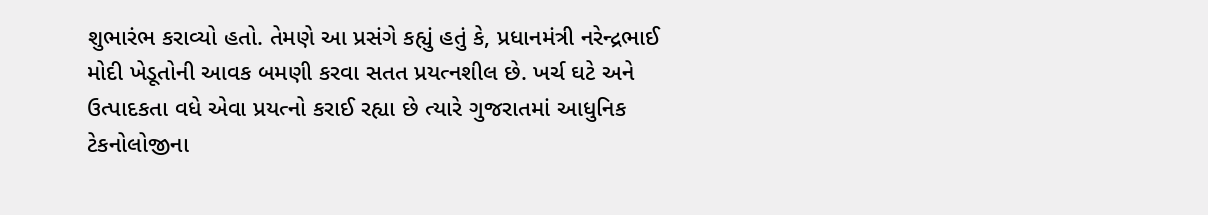શુભારંભ કરાવ્યો હતો. તેમણે આ પ્રસંગે કહ્યું હતું કે, પ્રધાનમંત્રી નરેન્દ્રભાઈ મોદી ખેડૂતોની આવક બમણી કરવા સતત પ્રયત્નશીલ છે. ખર્ચ ઘટે અને ઉત્પાદકતા વધે એવા પ્રયત્નો કરાઈ રહ્યા છે ત્યારે ગુજરાતમાં આધુનિક ટેકનોલોજીના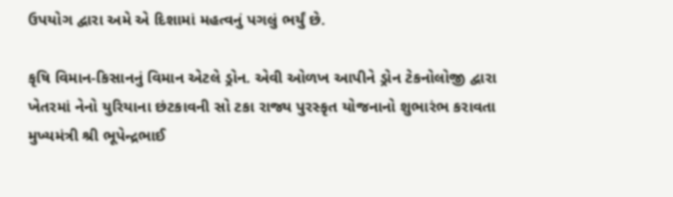ઉપયોગ દ્વારા અમે એ દિશામાં મહત્વનું પગલું ભર્યું છે.

કૃષિ વિમાન-કિસાનનું વિમાન એટલે ડ્રોન. એવી ઓળખ આપીને ડ્રોન ટેકનોલોજી દ્વારા ખેતરમાં નેનો યુરિયાના છંટકાવની સો ટકા રાજ્ય પુરસ્કૃત યોજનાનો શુભારંભ કરાવતા મુખ્યમંત્રી શ્રી ભૂપેન્દ્રભાઈ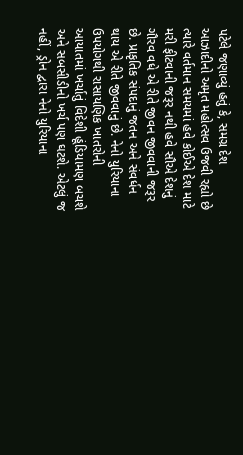પટેલે જણાવ્યું હતું કે, સમગ્ર દેશ આઝાદીનો અમૃત મહોત્સવ ઉજવી રહ્યો છે ત્યારે વર્તમાન સમયમાં હવે કોઈએ દેશ માટે મરી ફીટવાની જરૂર નથી હવે સૌએ દેશનું ગૌરવ વધે એ રીતે જીવન જીવવાની જરૂર છે. પ્રાકૃતિક સંપદાનું જતન અને સંવર્ધન થાય એ રીતે જીવવાનું છે. નેનો યુરિયાના ઉપયોગથી રાસાયણિક ખાતરોની આયાતમાં ખર્ચાતું વિદેશી હૂંડિયામણ બચશે અને સબસીડીનો ખર્ચ પણ ઘટશે. એટલું જ નહીં, ડ્રોન દ્વારા નેનો યુરિયાના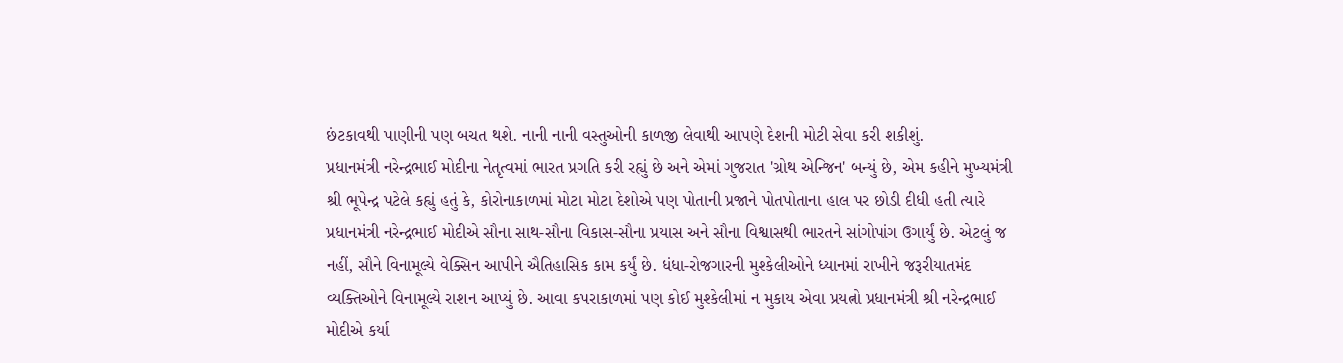છંટકાવથી પાણીની પણ બચત થશે. નાની નાની વસ્તુઓની કાળજી લેવાથી આપણે દેશની મોટી સેવા કરી શકીશું.
પ્રધાનમંત્રી નરેન્દ્રભાઈ મોદીના નેતૃત્વમાં ભારત પ્રગતિ કરી રહ્યું છે અને એમાં ગુજરાત 'ગ્રોથ એન્જિન' બન્યું છે, એમ કહીને મુખ્યમંત્રી શ્રી ભૂપેન્દ્ર પટેલે કહ્યું હતું કે, કોરોનાકાળમાં મોટા મોટા દેશોએ પણ પોતાની પ્રજાને પોતપોતાના હાલ પર છોડી દીધી હતી ત્યારે પ્રધાનમંત્રી નરેન્દ્રભાઈ મોદીએ સૌના સાથ-સૌના વિકાસ-સૌના પ્રયાસ અને સૌના વિશ્વાસથી ભારતને સાંગોપાંગ ઉગાર્યું છે. એટલું જ નહીં, સૌને વિનામૂલ્યે વેક્સિન આપીને ઐતિહાસિક કામ કર્યું છે. ધંધા-રોજગારની મુશ્કેલીઓને ધ્યાનમાં રાખીને જરૂરીયાતમંદ વ્યક્તિઓને વિનામૂલ્યે રાશન આપ્યું છે. આવા કપરાકાળમાં પણ કોઈ મુશ્કેલીમાં ન મુકાય એવા પ્રયત્નો પ્રધાનમંત્રી શ્રી નરેન્દ્રભાઈ મોદીએ કર્યા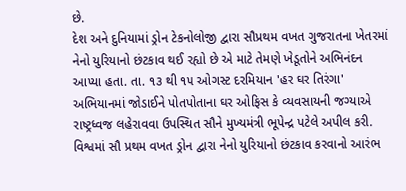છે.
દેશ અને દુનિયામાં ડ્રોન ટેકનોલોજી દ્વારા સૌપ્રથમ વખત ગુજરાતના ખેતરમાં નેનો યુરિયાનો છંટકાવ થઈ રહ્યો છે એ માટે તેમણે ખેડૂતોને અભિનંદન આપ્યા હતા. તા. ૧૩ થી ૧૫ ઓગસ્ટ દરમિયાન 'હર ઘર તિરંગા' અભિયાનમાં જોડાઈને પોતપોતાના ઘર ઓફિસ કે વ્યવસાયની જગ્યાએ રાષ્ટ્રધ્વજ લહેરાવવા ઉપસ્થિત સૌને મુખ્યમંત્રી ભૂપેન્દ્ર પટેલે અપીલ કરી.
વિશ્વમાં સૌ પ્રથમ વખત ડ્રોન દ્વારા નેનો યુરિયાનો છંટકાવ કરવાનો આરંભ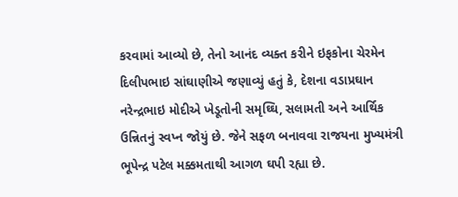કરવામાં આવ્યો છે, તેનો આનંદ વ્યક્ત કરીને ઇફકોના ચેરમેન દિલીપભાઇ સાંઘાણીએ જણાવ્યું હતું કે, દેશના વડાપ્રઘાન નરેન્દ્રભાઇ મોદીએ ખેડૂતોની સમૃઘ્ઘિ, સલામતી અને આર્થિક ઉન્નિતનું સ્વપ્ન જોયું છે. જેને સફળ બનાવવા રાજયના મુખ્યમંત્રી ભૂપેન્દ્ર પટેલ મક્કમતાથી આગળ ઘપી રહ્યા છે.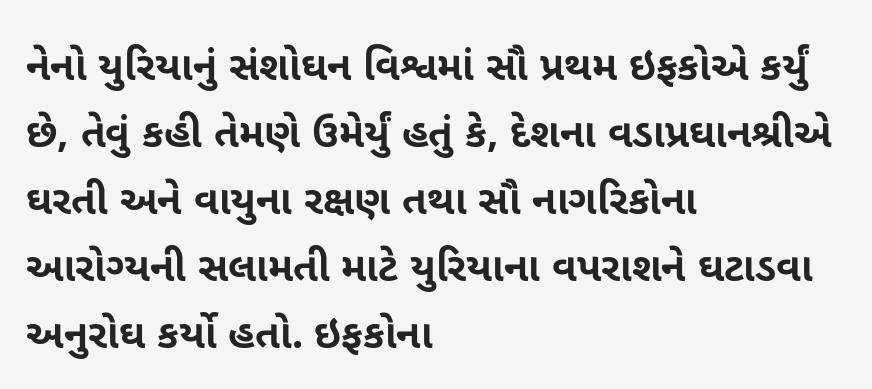નેનો યુરિયાનું સંશોઘન વિશ્વમાં સૌ પ્રથમ ઇફકોએ કર્યું છે, તેવું કહી તેમણે ઉમેર્યું હતું કે, દેશના વડાપ્રઘાનશ્રીએ ઘરતી અને વાયુના રક્ષણ તથા સૌ નાગરિકોના આરોગ્યની સલામતી માટે યુરિયાના વપરાશને ઘટાડવા અનુરોઘ કર્યો હતો. ઇફકોના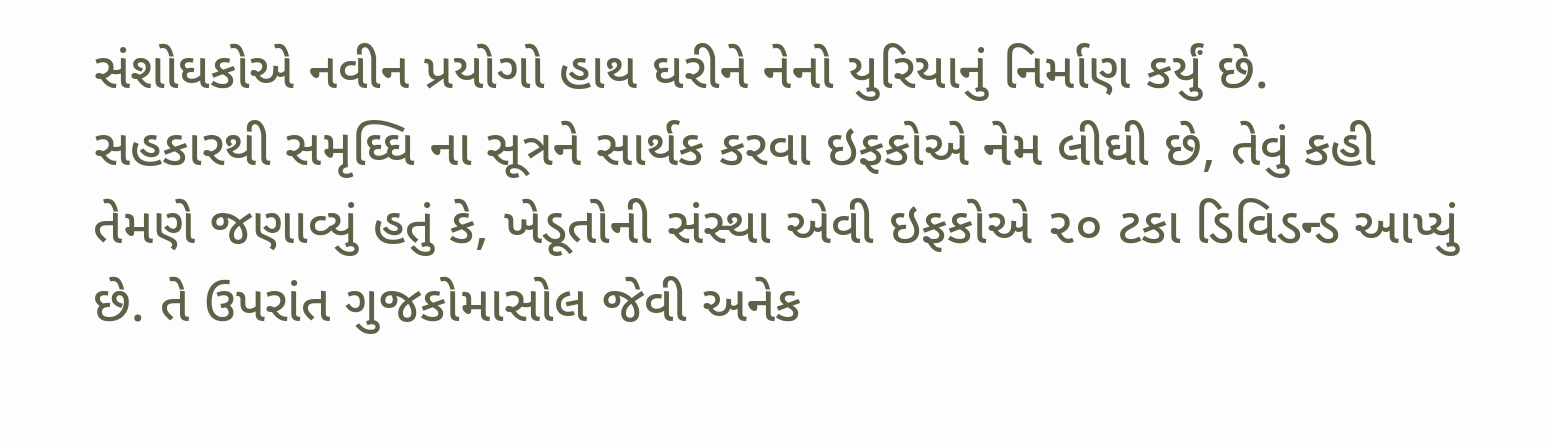સંશોઘકોએ નવીન પ્રયોગો હાથ ઘરીને નેનો યુરિયાનું નિર્માણ કર્યું છે.
સહકારથી સમૃઘ્ઘિ ના સૂત્રને સાર્થક કરવા ઇફકોએ નેમ લીઘી છે, તેવું કહી તેમણે જણાવ્યું હતું કે, ખેડૂતોની સંસ્થા એવી ઇફકોએ ૨૦ ટકા ડિવિડન્ડ આપ્યું છે. તે ઉપરાંત ગુજકોમાસોલ જેવી અનેક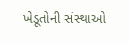ખેડૂતોની સંસ્થાઓ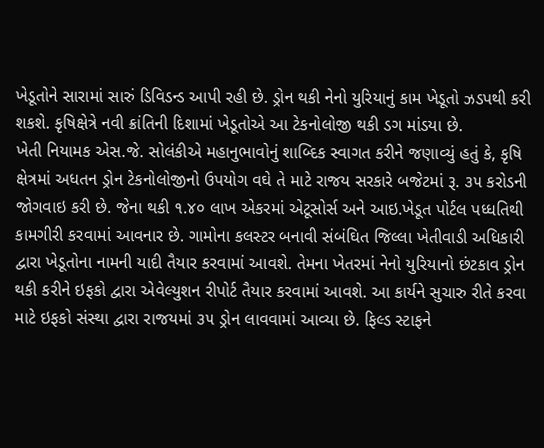ખેડૂતોને સારામાં સારું ડિવિડન્ડ આપી રહી છે. ડ્રોન થકી નેનો યુરિયાનું કામ ખેડૂતો ઝડપથી કરી શકશે. કૃષિક્ષેત્રે નવી ક્રાંતિની દિશામાં ખેડૂતોએ આ ટેકનોલોજી થકી ડગ માંડયા છે.
ખેતી નિયામક એસ.જે. સોલંકીએ મહાનુભાવોનું શાબ્દિક સ્વાગત કરીને જણાવ્યું હતું કે, કૃષિ ક્ષેત્રમાં અધતન ડ્રોન ટેકનોલોજીનો ઉપયોગ વઘે તે માટે રાજય સરકારે બજેટમાં રૂ. ૩૫ કરોડની જોગવાઇ કરી છે. જેના થકી ૧.૪૦ લાખ એકરમાં એટૂસોર્સ અને આઇ.ખેડૂત પોર્ટલ પધ્ધતિથી કામગીરી કરવામાં આવનાર છે. ગામોના કલસ્ટર બનાવી સંબંઘિત જિલ્લા ખેતીવાડી અધિકારી દ્વારા ખેડૂતોના નામની યાદી તૈયાર કરવામાં આવશે. તેમના ખેતરમાં નેનો યુરિયાનો છંટકાવ ડ્રોન થકી કરીને ઇફકો દ્વારા એવેલ્યુશન રીપોર્ટ તૈયાર કરવામાં આવશે. આ કાર્યને સુચારુ રીતે કરવા માટે ઇફકો સંસ્થા દ્વારા રાજયમાં ૩૫ ડ્રોન લાવવામાં આવ્યા છે. ફિલ્ડ સ્ટાફને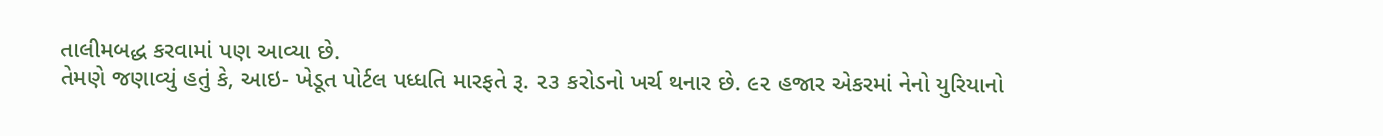તાલીમબદ્ધ કરવામાં પણ આવ્યા છે.
તેમણે જણાવ્યું હતું કે, આઇ- ખેડૂત પોર્ટલ પધ્ધતિ મારફતે રૂ. ૨૩ કરોડનો ખર્ચ થનાર છે. ૯૨ હજાર એકરમાં નેનો યુરિયાનો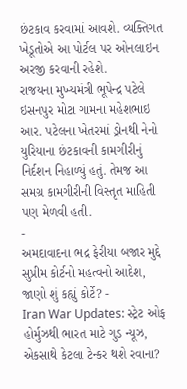છંટકાવ કરવામાં આવશે. વ્યક્તિગત ખેડૂતોએ આ પોર્ટલ પર ઓનલાઇન અરજી કરવાની રહેશે.
રાજયના મુખ્યમંત્રી ભૂપેન્દ્ર પટેલે ઇસનપુર મોટા ગામના મહેશભાઇ આર. પટેલના ખેતરમાં ડ્રોનથી નેનો યુરિયાના છંટકાવની કામગીરીનું નિર્દશન નિહાળ્યું હતું. તેમજ આ સમગ્ર કામગીરીની વિસ્તૃત માહિતી પણ મેળવી હતી.
-
અમદાવાદના ભદ્ર ફેરીયા બજાર મુદ્દે સુપ્રીમ કોર્ટનો મહત્વનો આદેશ, જાણો શું કહ્યું કોર્ટે? -
Iran War Updates: સ્ટ્રેટ ઓફ હોર્મુઝથી ભારત માટે ગુડ ન્યૂઝ, એકસાથે કેટલા ટેન્કર થશે રવાના?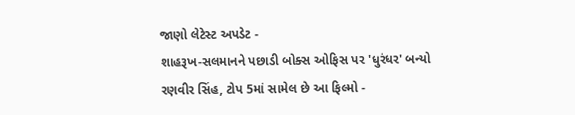જાણો લેટેસ્ટ અપડેટ -
શાહરૂખ-સલમાનને પછાડી બોક્સ ઓફિસ પર 'ધુરંધર' બન્યો રણવીર સિંહ, ટોપ 5માં સામેલ છે આ ફિલ્મો -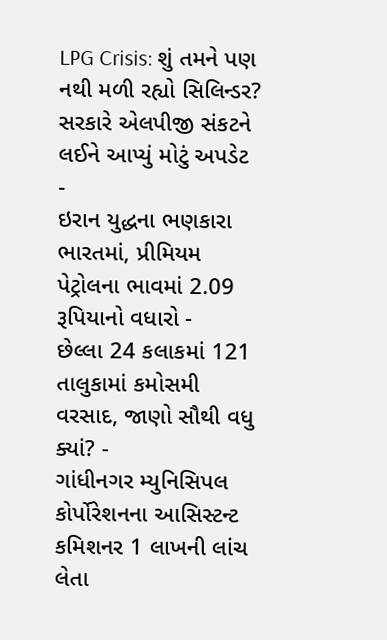LPG Crisis: શું તમને પણ નથી મળી રહ્યો સિલિન્ડર? સરકારે એલપીજી સંકટને લઈને આપ્યું મોટું અપડેટ -
ઇરાન યુદ્ધના ભણકારા ભારતમાં, પ્રીમિયમ પેટ્રોલના ભાવમાં 2.09 રૂપિયાનો વધારો -
છેલ્લા 24 કલાકમાં 121 તાલુકામાં કમોસમી વરસાદ, જાણો સૌથી વધુ ક્યાં? -
ગાંધીનગર મ્યુનિસિપલ કોર્પોરેશનના આસિસ્ટન્ટ કમિશનર 1 લાખની લાંચ લેતા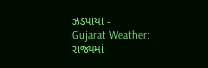ઝડપાયા -
Gujarat Weather: રાજ્યમાં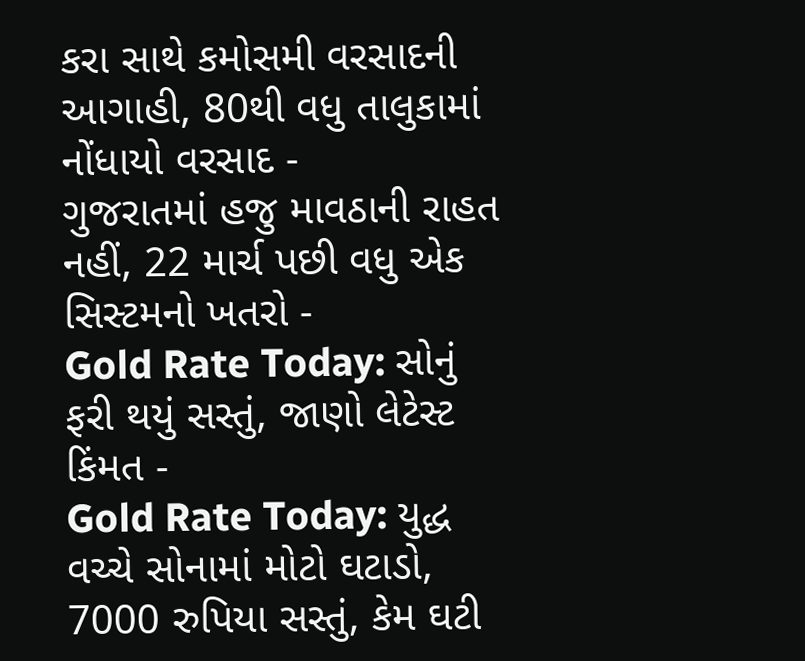કરા સાથે કમોસમી વરસાદની આગાહી, 80થી વધુ તાલુકામાં નોંધાયો વરસાદ -
ગુજરાતમાં હજુ માવઠાની રાહત નહીં, 22 માર્ચ પછી વધુ એક સિસ્ટમનો ખતરો -
Gold Rate Today: સોનું ફરી થયું સસ્તું, જાણો લેટેસ્ટ કિંમત -
Gold Rate Today: યુદ્ધ વચ્ચે સોનામાં મોટો ઘટાડો, 7000 રુપિયા સસ્તું, કેમ ઘટી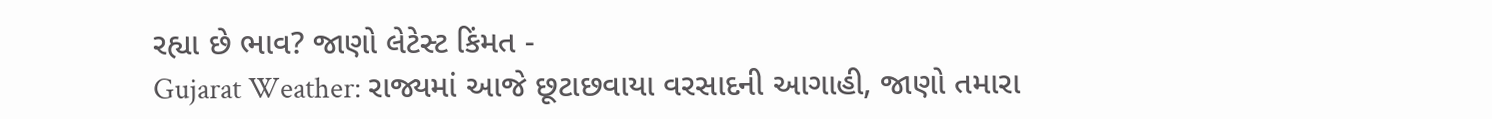રહ્યા છે ભાવ? જાણો લેટેસ્ટ કિંમત -
Gujarat Weather: રાજ્યમાં આજે છૂટાછવાયા વરસાદની આગાહી, જાણો તમારા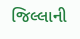જિલ્લાની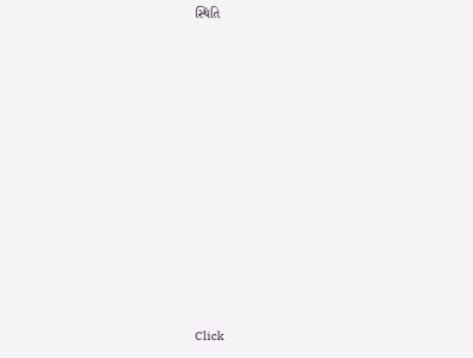સ્થિતિ












Click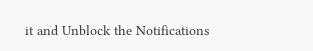it and Unblock the Notifications